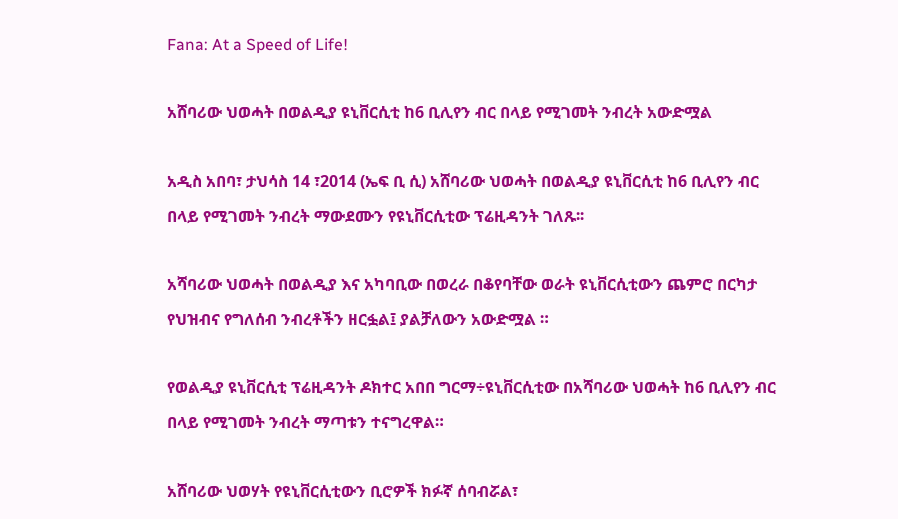Fana: At a Speed of Life!

አሸባሪው ህወሓት በወልዲያ ዩኒቨርሲቲ ከ6 ቢሊየን ብር በላይ የሚገመት ንብረት አውድሟል

አዲስ አበባ፣ ታህሳስ 14 ፣2014 (ኤፍ ቢ ሲ) አሸባሪው ህወሓት በወልዲያ ዩኒቨርሲቲ ከ6 ቢሊየን ብር በላይ የሚገመት ንብረት ማውደሙን የዩኒቨርሲቲው ፕሬዚዳንት ገለጹ፡፡

አሻባሪው ህወሓት በወልዲያ እና አካባቢው በወረራ በቆየባቸው ወራት ዩኒቨርሲቲውን ጨምሮ በርካታ የህዝብና የግለሰብ ንብረቶችን ዘርፏል፤ ያልቻለውን አውድሟል ።

የወልዲያ ዩኒቨርሲቲ ፕሬዚዳንት ዶክተር አበበ ግርማ÷ዩኒቨርሲቲው በአሻባሪው ህወሓት ከ6 ቢሊየን ብር በላይ የሚገመት ንብረት ማጣቱን ተናግረዋል።

አሸባሪው ህወሃት የዩኒቨርሲቲውን ቢሮዎች ክፉኛ ሰባብሯል፣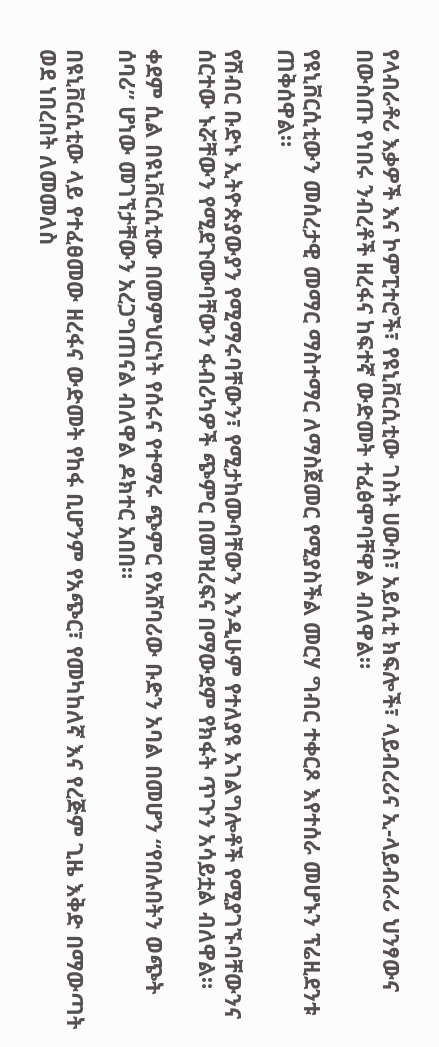የላብራቶሪ እቃዎች እና ኮምፒተሮች፣ የዩኒቨርሲቲው ገስት ሀውስ፣ አይሲቲ ክፍሎች፣ ላይብረሪና ኢ-ላይብራሪ ህንፃውና በውስጡ የነበሩ ንብረቶች ዘረፋና ከፍተኛ ውድመት ተፈፅሞባቸዋል ብለዋል።

የዩኒቨርሲቲውን መሰረታዊ መማር ማስተማር ለማስጀመር የሚያስችል መርሃ ግብር ተቀርጾ እየተሰራ መሆኑን ፕሬዚደንቱ ጠቅሰዋል።

የሽብር ቡድኑ ኢትዮጵያውያን የሚማሩባቸውን፣ የሚታከሙባቸውን እንዲሁም የተለያዩ አገልግሎቶች የሚያገኙባቸውንና ሰርተው ኑሯቸውን የሚደጉሙባቸውን ፋብሪካዎች ጭምር በመዝረፍና በማውደም የክፋት ጥጉን አሳይቷል ብለዋል።

ቀደም ሲል በዩኒቨርሲቲው በመምህርነት የሰሩና የተማሩ ጭምር የአሸባሪው ቡድን አባል በመሆን “የበሉበትን ወጭት ሰባሪ” ሆነው መገኘታቸውን አረጋግጠናል ብለዋል ዶክተር አበበ።

በዩኒቨርሲቲው ላይ የተፈፀመው ዘረፋና ውድመት የከፋ ቢሆንም የአጭር፣ የመካከለኛ እና የረጅም ጊዜ እቅድ በማውጣት ወደ ነበረበት ለመመለስ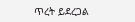ጥረት ይደረጋል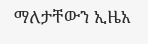ማለታቸውን ኢዜአ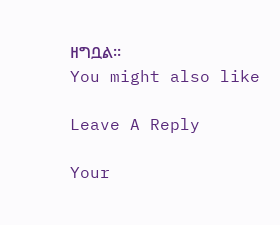ዘግቧል።
You might also like

Leave A Reply

Your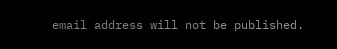email address will not be published.